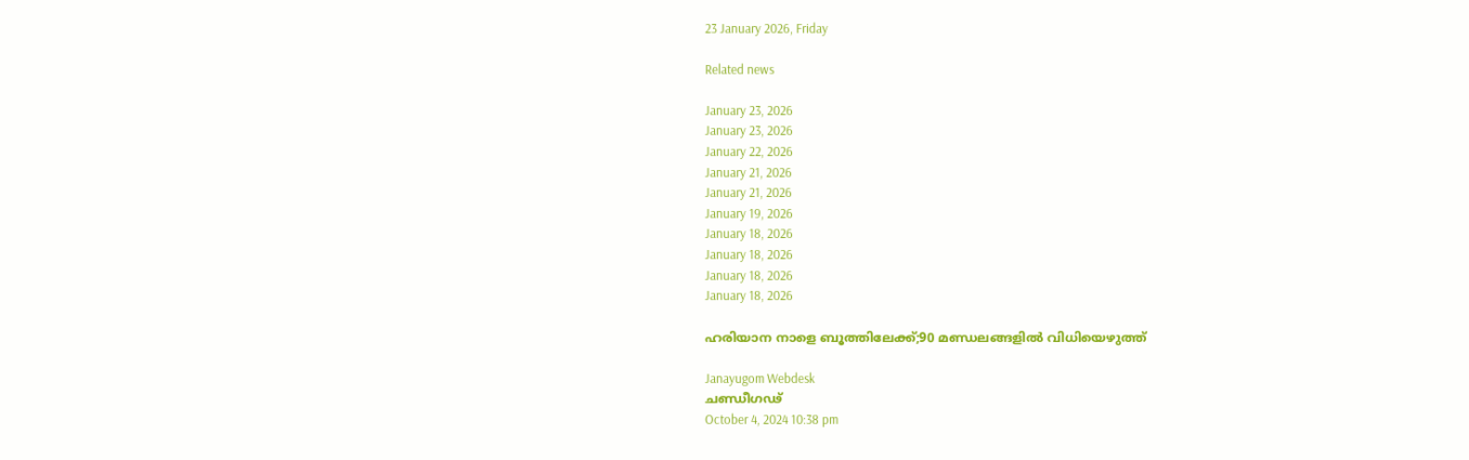23 January 2026, Friday

Related news

January 23, 2026
January 23, 2026
January 22, 2026
January 21, 2026
January 21, 2026
January 19, 2026
January 18, 2026
January 18, 2026
January 18, 2026
January 18, 2026

ഹരിയാന നാളെ ബൂത്തിലേക്ക്;90 മണ്ഡലങ്ങളില്‍ വിധിയെഴുത്ത്

Janayugom Webdesk
ചണ്ഡീഗഢ്
October 4, 2024 10:38 pm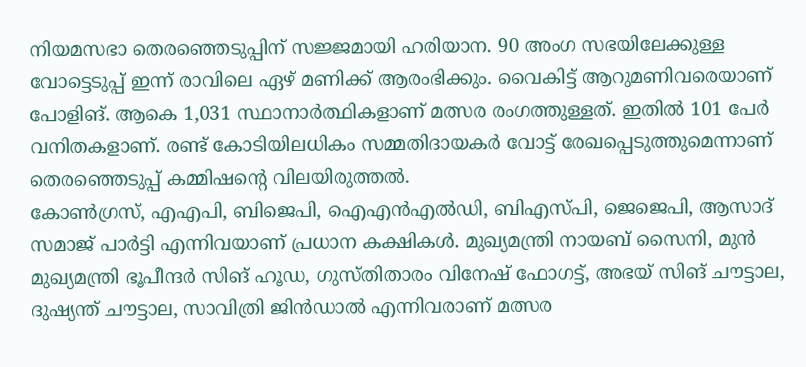നിയമസഭാ തെരഞ്ഞെടുപ്പിന് സജ്ജമായി ഹരിയാന. 90 അംഗ സഭയിലേക്കുള്ള വോട്ടെടുപ്പ് ഇന്ന് രാവിലെ ഏഴ് മണിക്ക് ആരംഭിക്കും. വൈകിട്ട് ആറുമണിവരെയാണ് പോളിങ്. ആകെ 1,031 സ്ഥാനാര്‍ത്ഥികളാണ് മത്സര രംഗത്തുള്ളത്. ഇതില്‍ 101 പേര്‍ വനിതകളാണ്. രണ്ട് കോടിയിലധികം സമ്മതിദായകര്‍ വോട്ട് രേഖപ്പെടുത്തുമെന്നാണ് തെരഞ്ഞെടുപ്പ് കമ്മിഷന്റെ വിലയിരുത്തല്‍.
കോണ്‍ഗ്രസ്, എഎപി, ബിജെപി, ഐഎന്‍എല്‍ഡി, ബിഎസ്‌പി, ജെജെപി, ആസാദ് സമാജ് പാര്‍ട്ടി എന്നിവയാണ് പ്രധാന കക്ഷികള്‍. മുഖ്യമന്ത്രി നായബ് സൈനി, മുന്‍ മുഖ്യമന്ത്രി ഭൂപീന്ദര്‍ സിങ് ഹൂഡ, ഗുസ്തിതാരം വിനേഷ് ഫോഗട്ട്, അഭയ് സിങ് ചൗട്ടാല, ദുഷ്യന്ത് ചൗട്ടാല, സാവിത്രി ജിന്‍ഡാല്‍ എന്നിവരാണ് മത്സര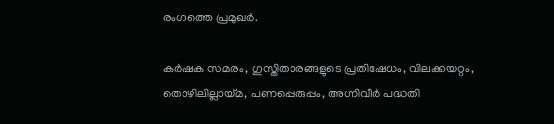രംഗത്തെ പ്രമുഖര്‍.

കര്‍ഷക സമരം, ഗുസ്തിതാരങ്ങളുടെ പ്രതിഷേധം, വിലക്കയറ്റം, തൊഴിലില്ലായ്മ, പണപ്പെരുപ്പം, അഗ്നിവീര്‍ പദ്ധതി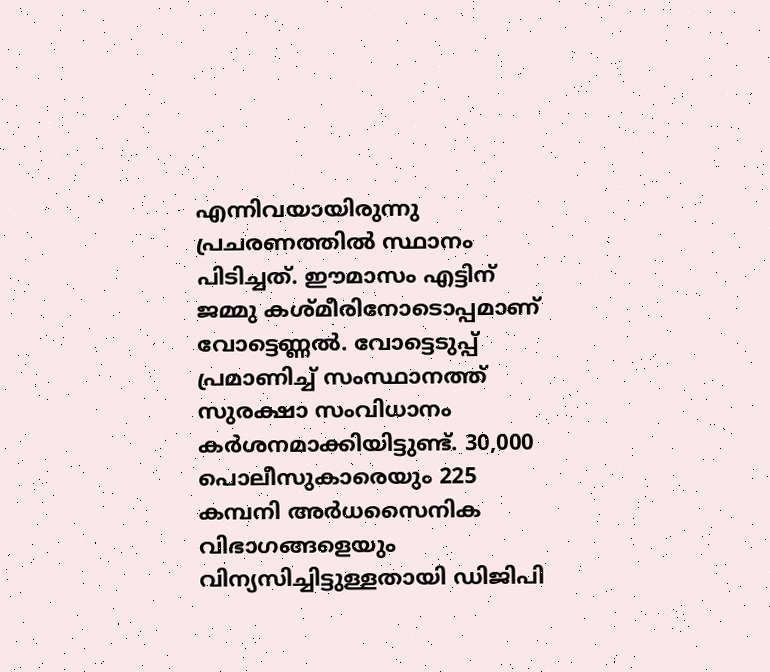എന്നിവയായിരുന്നു പ്രചരണത്തില്‍ സ്ഥാനം പിടിച്ചത്. ഈമാസം എട്ടിന് ജമ്മു കശ്മീരിനോടൊപ്പമാണ് വോട്ടെണ്ണല്‍. വോട്ടെടുപ്പ് പ്രമാണിച്ച് സംസ്ഥാനത്ത് സുരക്ഷാ സംവിധാനം കര്‍ശനമാക്കിയിട്ടുണ്ട്. 30,000 പൊലീസുകാരെയും 225 കമ്പനി അർധസൈനിക വിഭാഗങ്ങളെയും വിന്യസിച്ചിട്ടുള്ളതായി ഡിജിപി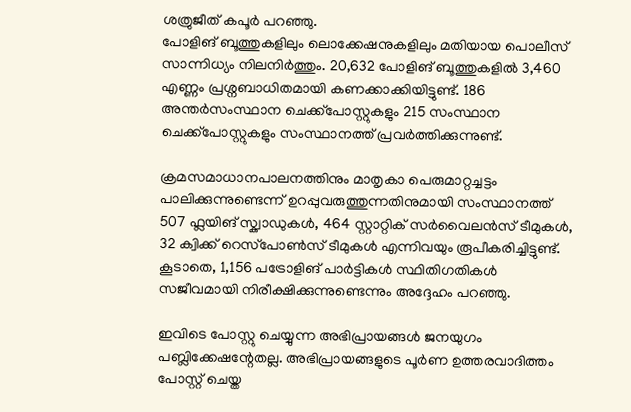ശത്രുജീത് കപൂര്‍ പറഞ്ഞു.
പോളിങ് ബൂത്തുകളിലും ലൊക്കേഷനുകളിലും മതിയായ പൊലീസ് സാന്നിധ്യം നിലനിർത്തും. 20,632 പോളിങ് ബൂത്തുകളില്‍ 3,460 എണ്ണം പ്രശ്നബാധിതമായി കണക്കാക്കിയിട്ടുണ്ട്. 186 അന്തർസംസ്ഥാന ചെക്ക്‌പോസ്റ്റുകളും 215 സംസ്ഥാന ചെക്ക്‌പോസ്റ്റുകളും സംസ്ഥാനത്ത് പ്രവര്‍ത്തിക്കുന്നുണ്ട്.

ക്രമസമാധാനപാലനത്തിനും മാതൃകാ പെരുമാറ്റച്ചട്ടം പാലിക്കുന്നുണ്ടെന്ന് ഉറപ്പുവരുത്തുന്നതിനുമായി സംസ്ഥാനത്ത് 507 ഫ്ലയിങ് സ്ക്വാഡുകൾ, 464 സ്റ്റാറ്റിക് സർവൈലൻസ് ടീമുകൾ, 32 ക്വിക്ക് റെസ്‌പോൺസ് ടീമുകൾ എന്നിവയും രൂപീകരിച്ചിട്ടുണ്ട്. കൂടാതെ, 1,156 പട്രോളിങ് പാർട്ടികൾ സ്ഥിതിഗതികൾ സജീവമായി നിരീക്ഷിക്കുന്നുണ്ടെന്നും അദ്ദേഹം പറഞ്ഞു.

ഇവിടെ പോസ്റ്റു ചെയ്യുന്ന അഭിപ്രായങ്ങള്‍ ജനയുഗം പബ്ലിക്കേഷന്റേതല്ല. അഭിപ്രായങ്ങളുടെ പൂര്‍ണ ഉത്തരവാദിത്തം പോസ്റ്റ് ചെയ്ത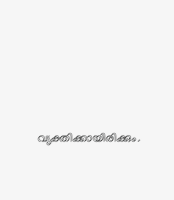വ്യക്തിക്കായിരിക്കും.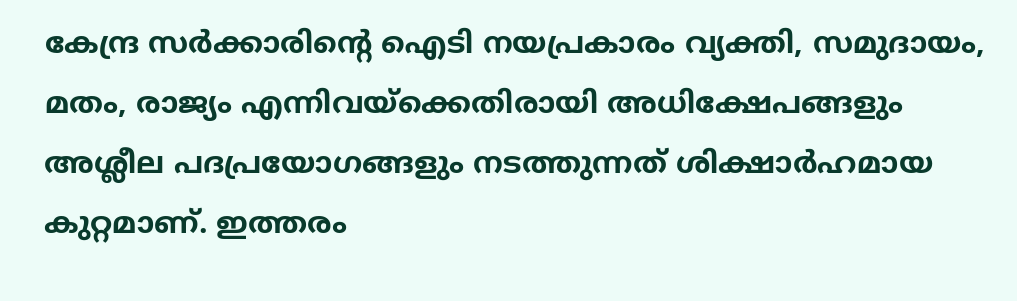കേന്ദ്ര സര്‍ക്കാരിന്റെ ഐടി നയപ്രകാരം വ്യക്തി, സമുദായം, മതം, രാജ്യം എന്നിവയ്‌ക്കെതിരായി അധിക്ഷേപങ്ങളും അശ്ലീല പദപ്രയോഗങ്ങളും നടത്തുന്നത് ശിക്ഷാര്‍ഹമായ കുറ്റമാണ്. ഇത്തരം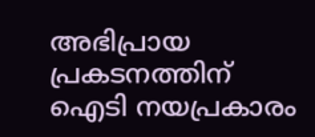അഭിപ്രായ പ്രകടനത്തിന് ഐടി നയപ്രകാരം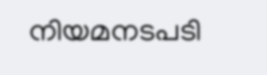നിയമനടപടി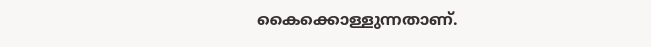കൈക്കൊള്ളുന്നതാണ്.